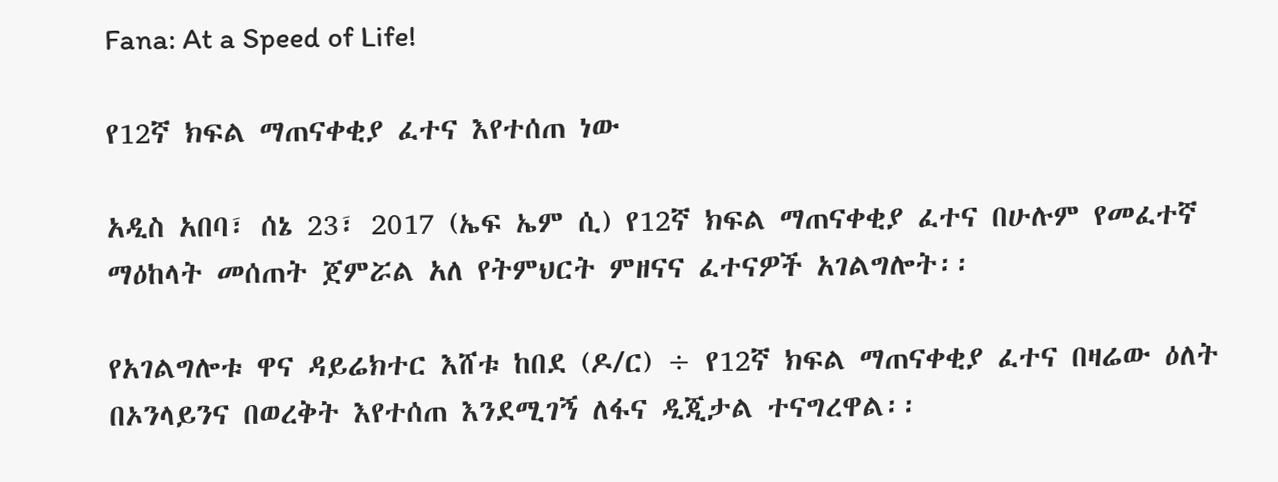Fana: At a Speed of Life!

የ12ኛ ክፍል ማጠናቀቂያ ፈተና እየተሰጠ ነው

አዲስ አበባ፣ ሰኔ 23፣ 2017 (ኤፍ ኤም ሲ) የ12ኛ ክፍል ማጠናቀቂያ ፈተና በሁሉም የመፈተኛ ማዕከላት መሰጠት ጀምሯል አለ የትምህርት ምዘናና ፈተናዎች አገልግሎት፡፡

የአገልግሎቱ ዋና ዳይሬክተር እሸቱ ከበደ (ዶ/ር) ÷ የ12ኛ ክፍል ማጠናቀቂያ ፈተና በዛሬው ዕለት በኦንላይንና በወረቅት እየተሰጠ እንደሚገኝ ለፋና ዲጂታል ተናግረዋል፡፡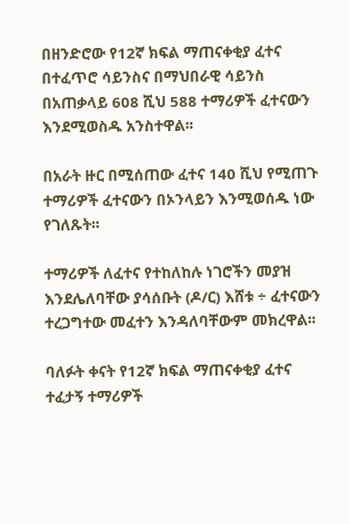በዘንድሮው የ12ኛ ክፍል ማጠናቀቂያ ፈተና በተፈጥሮ ሳይንስና በማህበራዊ ሳይንስ በአጠቃላይ 608 ሺህ 588 ተማሪዎች ፈተናውን እንደሚወስዱ አንስተዋል፡፡

በአራት ዙር በሚሰጠው ፈተና 140 ሺህ የሚጠጉ ተማሪዎች ፈተናውን በኦንላይን እንሚወሰዱ ነው የገለጹት፡፡

ተማሪዎች ለፈተና የተከለከሉ ነገሮችን መያዝ እንደሌለባቸው ያሳሰቡት (ዶ/ር) እሸቱ ÷ ፈተናውን ተረጋግተው መፈተን እንዳለባቸውም መክረዋል፡፡

ባለፉት ቀናት የ12ኛ ክፍል ማጠናቀቂያ ፈተና ተፈታኝ ተማሪዎች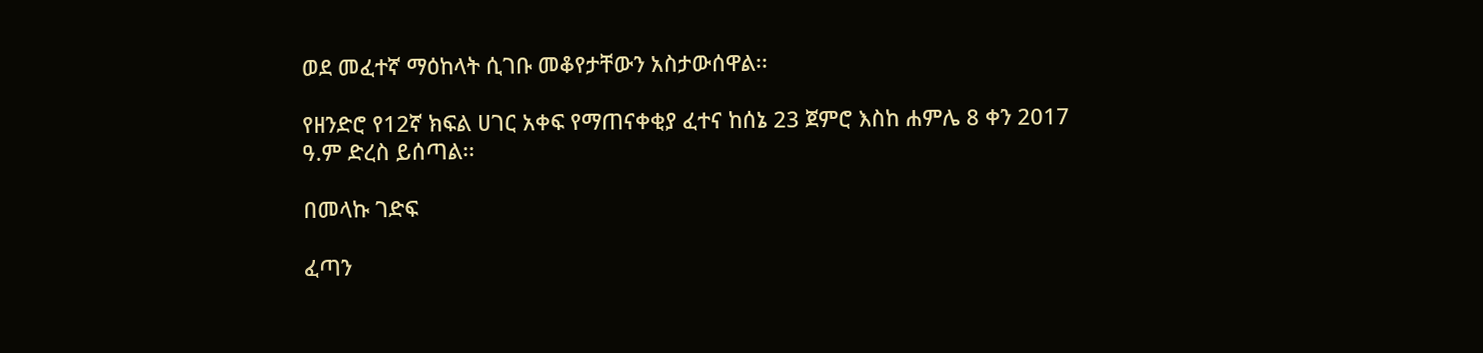ወደ መፈተኛ ማዕከላት ሲገቡ መቆየታቸውን አስታውሰዋል፡፡

የዘንድሮ የ12ኛ ክፍል ሀገር አቀፍ የማጠናቀቂያ ፈተና ከሰኔ 23 ጀምሮ እስከ ሐምሌ 8 ቀን 2017 ዓ.ም ድረስ ይሰጣል፡፡

በመላኩ ገድፍ

ፈጣን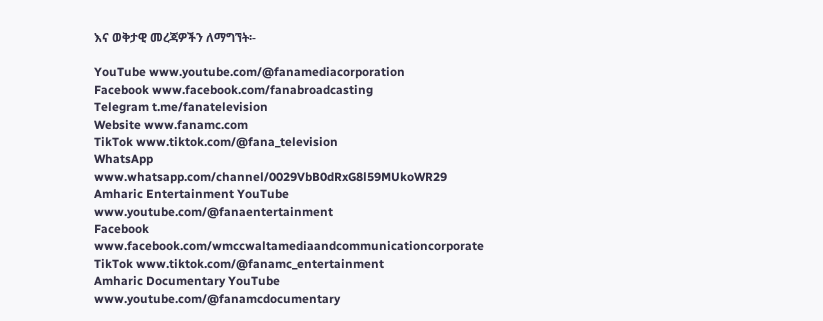እና ወቅታዊ መረጃዎችን ለማግኘት፡-

YouTube www.youtube.com/@fanamediacorporation
Facebook www.facebook.com/fanabroadcasting
Telegram t.me/fanatelevision
Website www.fanamc.com
TikTok www.tiktok.com/@fana_television
WhatsApp www.whatsapp.com/channel/0029VbB0dRxG8l59MUkoWR29
Amharic Entertainment YouTube www.youtube.com/@fanaentertainment
Facebook www.facebook.com/wmccwaltamediaandcommunicationcorporate
TikTok www.tiktok.com/@fanamc_entertainment
Amharic Documentary YouTube www.youtube.com/@fanamcdocumentary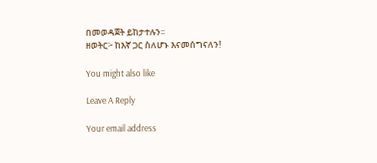በመወዳጀት ይከታተሉን፡፡
ዘወትር፦ ከእኛ ጋር ስለሆኑ እናመሰግናለን!

You might also like

Leave A Reply

Your email address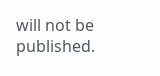will not be published.